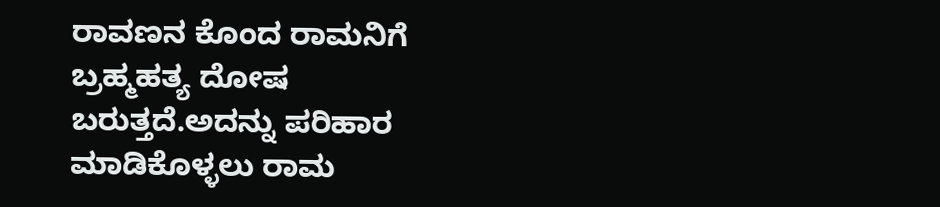ರಾವಣನ ಕೊಂದ ರಾಮನಿಗೆ ಬ್ರಹ್ಮಹತ್ಯ ದೋಷ ಬರುತ್ತದೆ.ಅದನ್ನು ಪರಿಹಾರ ಮಾಡಿಕೊಳ್ಳಲು ರಾಮ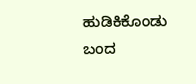ಹುಡಿಕಿಕೊಂಡು ಬಂದ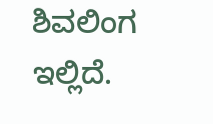ಶಿವಲಿಂಗ ಇಲ್ಲಿದೆ.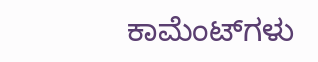ಕಾಮೆಂಟ್‌ಗಳು